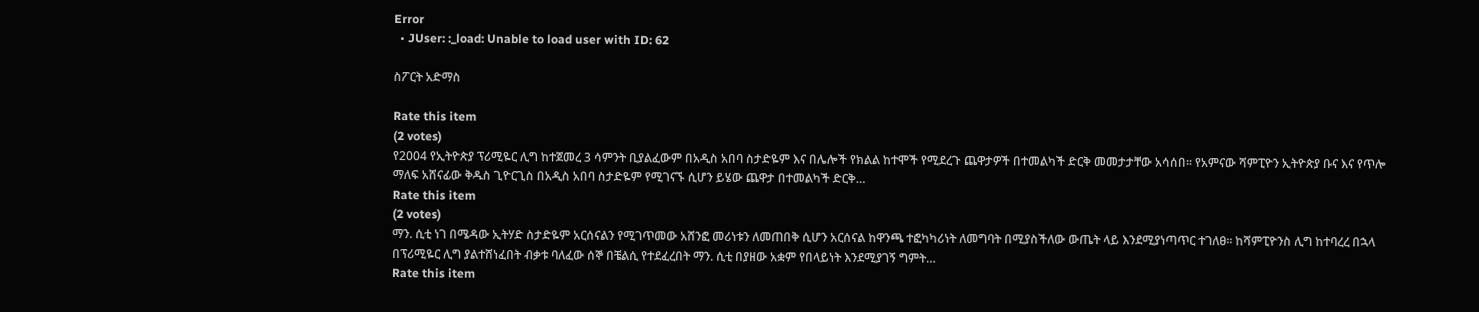Error
  • JUser: :_load: Unable to load user with ID: 62

ስፖርት አድማስ

Rate this item
(2 votes)
የ2004 የኢትዮጵያ ፕሪሚዬር ሊግ ከተጀመረ 3 ሳምንት ቢያልፈውም በአዲስ አበባ ስታድዬም እና በሌሎች የክልል ከተሞች የሚደረጉ ጨዋታዎች በተመልካች ድርቅ መመታታቸው አሳሰበ፡፡ የአምናው ሻምፒዮን ኢትዮጵያ ቡና እና የጥሎ ማለፍ አሸናፊው ቅዱስ ጊዮርጊስ በአዲስ አበባ ስታድዬም የሚገናኙ ሲሆን ይሄው ጨዋታ በተመልካች ድርቅ…
Rate this item
(2 votes)
ማን. ሲቲ ነገ በሜዳው ኢትሃድ ስታድዬም አርሰናልን የሚገጥመው አሸንፎ መሪነቱን ለመጠበቅ ሲሆን አርሰናል ከዋንጫ ተፎካካሪነት ለመግባት በሚያስችለው ውጤት ላይ እንደሚያነጣጥር ተገለፀ፡፡ ከሻምፒዮንስ ሊግ ከተባረረ በኋላ በፕሪሚዬር ሊግ ያልተሸነፈበት ብቃቱ ባለፈው ሰኞ በቼልሲ የተደፈረበት ማን. ሲቲ በያዘው አቋም የበላይነት እንደሚያገኝ ግምት…
Rate this item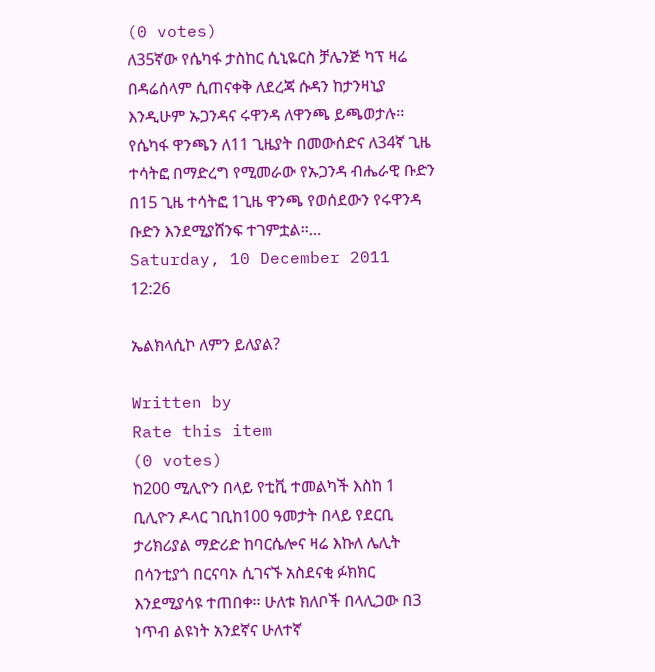(0 votes)
ለ35ኛው የሴካፋ ታስከር ሲኒዬርስ ቻሌንጅ ካፕ ዛሬ በዳሬሰላም ሲጠናቀቅ ለደረጃ ሱዳን ከታንዛኒያ እንዲሁም ኡጋንዳና ሩዋንዳ ለዋንጫ ይጫወታሉ፡፡ የሴካፋ ዋንጫን ለ11 ጊዜያት በመውሰድና ለ34ኛ ጊዜ ተሳትፎ በማድረግ የሚመራው የኡጋንዳ ብሔራዊ ቡድን በ15 ጊዜ ተሳትፎ 1ጊዜ ዋንጫ የወሰደውን የሩዋንዳ ቡድን እንደሚያሸንፍ ተገምቷል፡፡…
Saturday, 10 December 2011 12:26

ኤልክላሲኮ ለምን ይለያል?

Written by
Rate this item
(0 votes)
ከ200 ሚሊዮን በላይ የቲቪ ተመልካች እስከ 1 ቢሊዮን ዶላር ገቢከ100 ዓመታት በላይ የደርቢ ታሪክሪያል ማድሪድ ከባርሴሎና ዛሬ እኩለ ሌሊት በሳንቲያጎ በርናባኦ ሲገናኙ አስደናቂ ፉክክር እንደሚያሳዩ ተጠበቀ፡፡ ሁለቱ ክለቦች በላሊጋው በ3 ነጥብ ልዩነት አንደኛና ሁለተኛ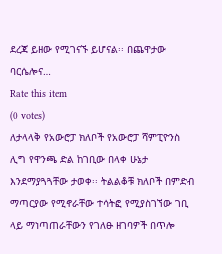ደረጃ ይዘው የሚገናኙ ይሆናል፡፡ በጨዋታው ባርሴሎና…
Rate this item
(0 votes)
ለታላላቅ የአውሮፓ ክለቦች የአውሮፓ ሻምፒዮንስ ሊግ የዋንጫ ድል ከገቢው በላቀ ሁኔታ እንደማያጓጓቸው ታወቀ፡፡ ትልልቆቹ ክለቦች በምድብ ማጣርያው የሚኖራቸው ተሳትፎ የሚያስገኘው ገቢ ላይ ማነጣጠራቸውን የገለፁ ዘገባዎች በጥሎ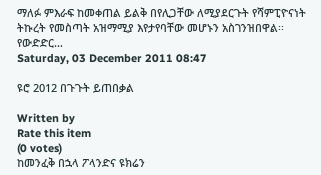ማለፉ ምእራፍ ከመቀጠል ይልቅ በየሊጋቸው ለሚያደርጉት የሻምፒዮናነት ትኩረት የመስጣት አዝማሚያ እየታየባቸው መሆኑን አስገንዝበዋል፡፡ የውድድር…
Saturday, 03 December 2011 08:47

ዩሮ 2012 በጉጉት ይጠበቃል

Written by
Rate this item
(0 votes)
ከመንፈቅ በኋላ ፖላንድና ዩክሬን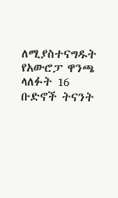ለሚያስተናግዱት የአውሮፓ ዋንጫ ላለፉት 16 ቡድኖች ትናንት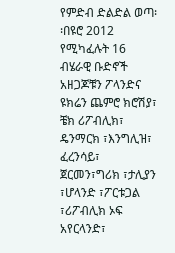የምድብ ድልድል ወጣ፡፡በዩሮ 2012 የሚካፈሉት 16 ብሄራዊ ቡድኖች አዘጋጆቹን ፖላንድና ዩክሬን ጨምሮ ክሮሽያ፣ ቼክ ሪፖብሊክ፣ ዴንማርክ ፣እንግሊዝ፣ ፈረንሳይ፣ ጀርመን፣ግሪክ ፣ታሊያን ፣ሆላንድ ፣ፖርቱጋል ፣ሪፖብሊክ ኦፍ አየርላንድ፣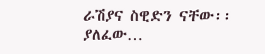ራሽያና ስዊድን ናቸው፡፡ ያለፈው…